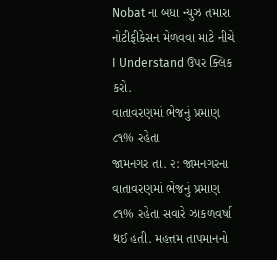Nobat ના બધા ન્યુઝ તમારા નોટીફીકેસન મેળવવા માટે નીચે I Understand ઉપર ક્લિક કરો.
વાતાવરણમાં ભેજનું પ્રમાણ ૮૧% રહેતા
જામનગર તા. ૨: જામનગરના વાતાવરણમાં ભેજનું પ્રમાણ ૮૧% રહેતા સવારે ઝાકળવર્ષા થઈ હતી. મહત્તમ તાપમાનનો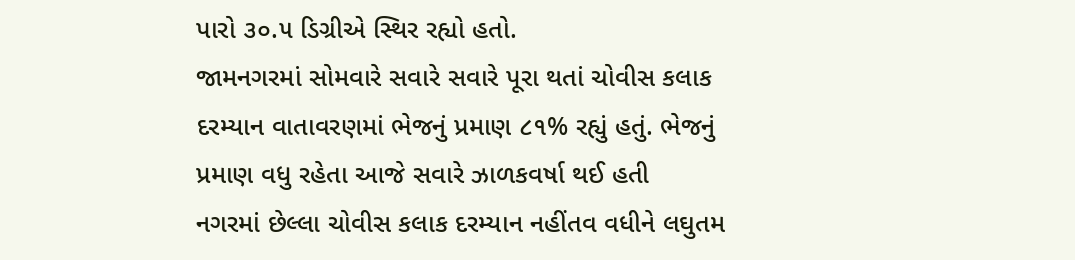પારો ૩૦.૫ ડિગ્રીએ સ્થિર રહ્યો હતો.
જામનગરમાં સોમવારે સવારે સવારે પૂરા થતાં ચોવીસ કલાક દરમ્યાન વાતાવરણમાં ભેજનું પ્રમાણ ૮૧% રહ્યું હતું. ભેજનું પ્રમાણ વધુ રહેતા આજે સવારે ઝાળકવર્ષા થઈ હતી
નગરમાં છેલ્લા ચોવીસ કલાક દરમ્યાન નહીંતવ વધીને લઘુતમ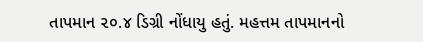તાપમાન ૨૦.૪ ડિગ્રી નોંધાયુ હતું. મહત્તમ તાપમાનનો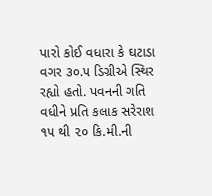પારો કોઈ વધારા કે ઘટાડા વગર ૩૦.૫ ડિગ્રીએ સ્થિર રહ્યો હતો. પવનની ગતિ વધીને પ્રતિ કલાક સરેરાશ ૧૫ થી ૨૦ કિ.મી.ની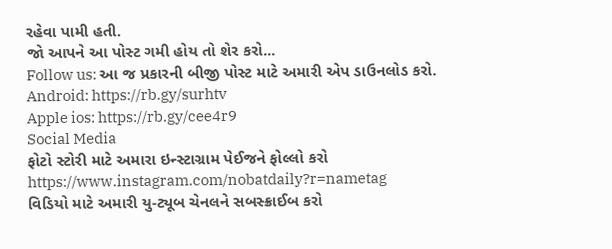રહેવા પામી હતી.
જો આપને આ પોસ્ટ ગમી હોય તો શેર કરો...
Follow us: આ જ પ્રકારની બીજી પોસ્ટ માટે અમારી એપ ડાઉનલોડ કરો.
Android: https://rb.gy/surhtv
Apple ios: https://rb.gy/cee4r9
Social Media
ફોટો સ્ટોરી માટે અમારા ઇન્સ્ટાગ્રામ પેઈજને ફોલ્લો કરો
https://www.instagram.com/nobatdaily?r=nametag
વિડિયો માટે અમારી યુ-ટ્યૂબ ચેનલને સબસ્ક્રાઈબ કરો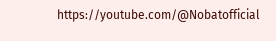https://youtube.com/@Nobatofficial